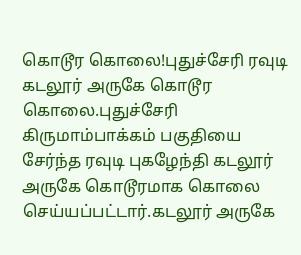கொடூர கொலை!புதுச்சேரி ரவுடி கடலூர் அருகே கொடூர கொலை.புதுச்சேரி கிருமாம்பாக்கம் பகுதியை சேர்ந்த ரவுடி புகழேந்தி கடலூர் அருகே கொடூரமாக கொலை செய்யப்பட்டார்.கடலூர் அருகே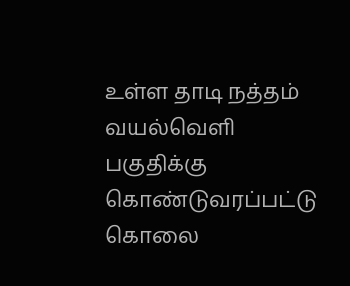உள்ள தாடி நத்தம் வயல்வெளி பகுதிக்கு கொண்டுவரப்பட்டு கொலை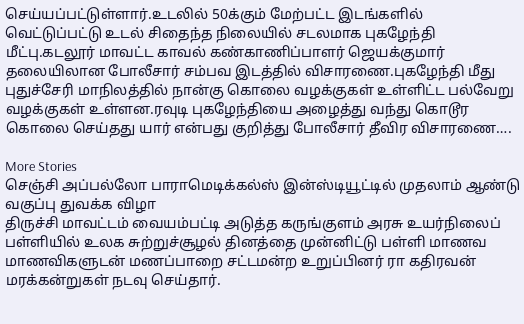செய்யப்பட்டுள்ளார்.உடலில் 50க்கும் மேற்பட்ட இடங்களில் வெட்டுப்பட்டு உடல் சிதைந்த நிலையில் சடலமாக புகழேந்தி மீட்பு.கடலூர் மாவட்ட காவல் கண்காணிப்பாளர் ஜெயக்குமார் தலையிலான போலீசார் சம்பவ இடத்தில் விசாரணை.புகழேந்தி மீது புதுச்சேரி மாநிலத்தில் நான்கு கொலை வழக்குகள் உள்ளிட்ட பல்வேறு வழக்குகள் உள்ளன.ரவுடி புகழேந்தியை அழைத்து வந்து கொடூர கொலை செய்தது யார் என்பது குறித்து போலீசார் தீவிர விசாரணை….

More Stories
செஞ்சி அப்பல்லோ பாராமெடிக்கல்ஸ் இன்ஸ்டியூட்டில் முதலாம் ஆண்டு வகுப்பு துவக்க விழா
திருச்சி மாவட்டம் வையம்பட்டி அடுத்த கருங்குளம் அரசு உயர்நிலைப் பள்ளியில் உலக சுற்றுச்சூழல் தினத்தை முன்னிட்டு பள்ளி மாணவ மாணவிகளுடன் மணப்பாறை சட்டமன்ற உறுப்பினர் ரா கதிரவன் மரக்கன்றுகள் நடவு செய்தார்.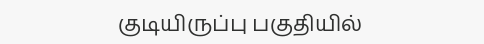குடியிருப்பு பகுதியில்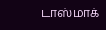டாஸ்மாக்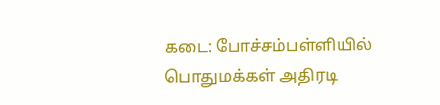கடை: போச்சம்பள்ளியில் பொதுமக்கள் அதிரடி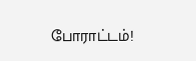போராட்டம்!